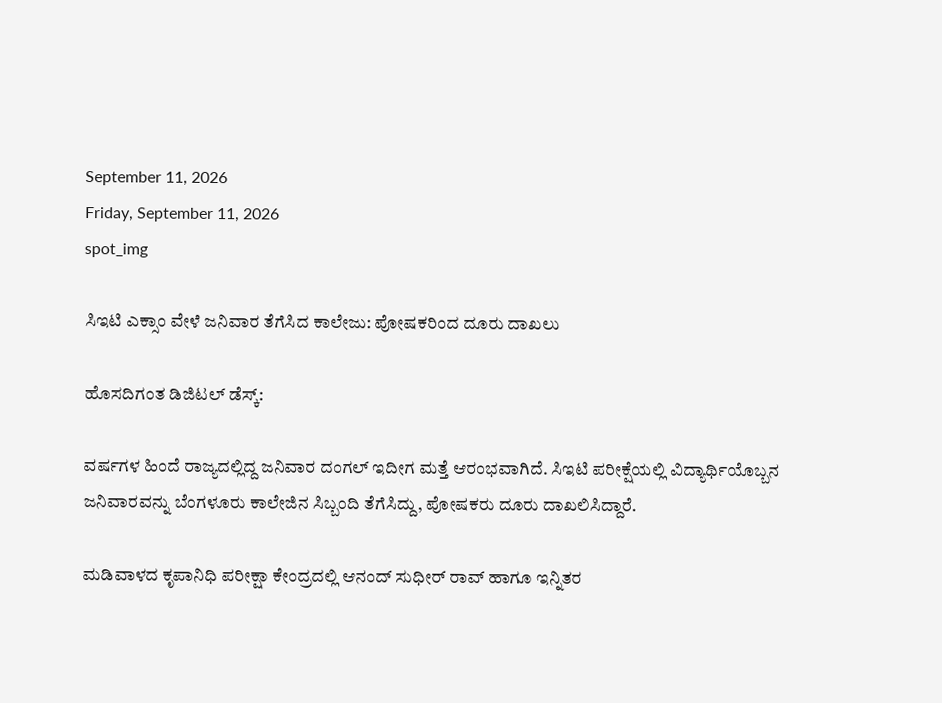September 11, 2026
Friday, September 11, 2026
spot_img

ಸಿಇಟಿ ಎಕ್ಸಾಂ ವೇಳೆ ಜನಿವಾರ ತೆಗೆಸಿದ ಕಾಲೇಜು: ಪೋಷಕರಿಂದ ದೂರು ದಾಖಲು

ಹೊಸದಿಗಂತ ಡಿಜಿಟಲ್‌ ಡೆಸ್ಕ್‌:

ವರ್ಷಗಳ ಹಿಂದೆ ರಾಜ್ಯದಲ್ಲಿದ್ದ ಜನಿವಾರ ದಂಗಲ್‌ ಇದೀಗ ಮತ್ತೆ ಆರಂಭವಾಗಿದೆ. ಸಿಇಟಿ ಪರೀಕ್ಷೆಯಲ್ಲಿ ವಿದ್ಯಾರ್ಥಿಯೊಬ್ಬನ ಜನಿವಾರವನ್ನು ಬೆಂಗಳೂರು ಕಾಲೇಜಿನ ಸಿಬ್ಬಂದಿ ತೆಗೆಸಿದ್ದು, ಪೋಷಕರು ದೂರು ದಾಖಲಿಸಿದ್ದಾರೆ.

ಮಡಿವಾಳದ ಕೃಪಾನಿಧಿ ಪರೀಕ್ಷಾ ಕೇಂದ್ರದಲ್ಲಿ ಆನಂದ್‌ ಸುಧೀರ್‌ ರಾವ್‌ ಹಾಗೂ ಇನ್ನಿತರ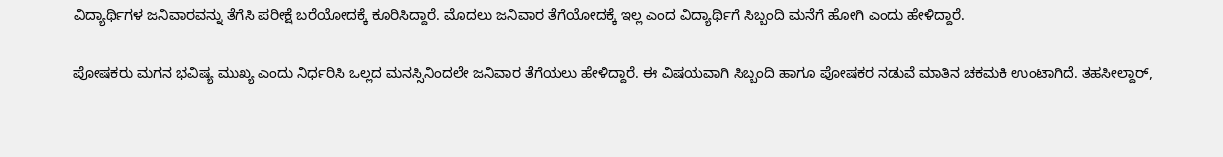ವಿದ್ಯಾರ್ಥಿಗಳ ಜನಿವಾರವನ್ನು ತೆಗೆಸಿ ಪರೀಕ್ಷೆ ಬರೆಯೋದಕ್ಕೆ ಕೂರಿಸಿದ್ದಾರೆ. ಮೊದಲು ಜನಿವಾರ ತೆಗೆಯೋದಕ್ಕೆ ಇಲ್ಲ ಎಂದ ವಿದ್ಯಾರ್ಥಿಗೆ ಸಿಬ್ಬಂದಿ ಮನೆಗೆ ಹೋಗಿ ಎಂದು ಹೇಳಿದ್ದಾರೆ.

ಪೋಷಕರು ಮಗನ ಭವಿಷ್ಯ ಮುಖ್ಯ ಎಂದು ನಿರ್ಧರಿಸಿ ಒಲ್ಲದ ಮನಸ್ಸಿನಿಂದಲೇ ಜನಿವಾರ ತೆಗೆಯಲು ಹೇಳಿದ್ದಾರೆ. ಈ ವಿಷಯವಾಗಿ ಸಿಬ್ಬಂದಿ ಹಾಗೂ ಪೋಷಕರ ನಡುವೆ ಮಾತಿನ ಚಕಮಕಿ ಉಂಟಾಗಿದೆ. ತಹಸೀಲ್ದಾರ್‌,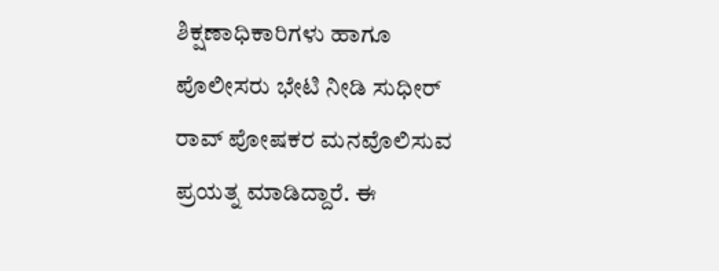ಶಿಕ್ಷಣಾಧಿಕಾರಿಗಳು ಹಾಗೂ ಪೊಲೀಸರು ಭೇಟಿ ನೀಡಿ ಸುಧೀರ್‌ ರಾವ್‌ ಪೋಷಕರ ಮನವೊಲಿಸುವ ಪ್ರಯತ್ನ ಮಾಡಿದ್ದಾರೆ. ಈ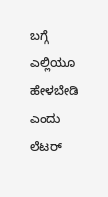ಬಗ್ಗೆ ಎಲ್ಲಿಯೂ ಹೇಳಬೇಡಿ ಎಂದು ಲೆಟರ್‌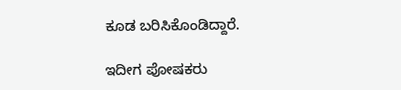ಕೂಡ ಬರಿಸಿಕೊಂಡಿದ್ದಾರೆ.

ಇದೀಗ ಪೋಷಕರು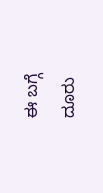ಈ ಬಗ್ಗೆ ದೂರು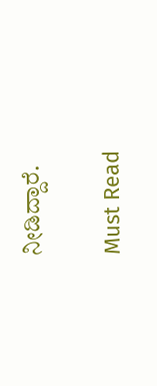ನೀಡಿದ್ದಾರೆ.

Must Read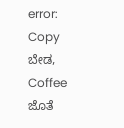error: Copy ಬೇಡ, Coffee ಜೊತೆ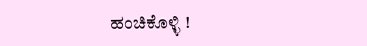ಹಂಚಿಕೊಳ್ಳಿ !